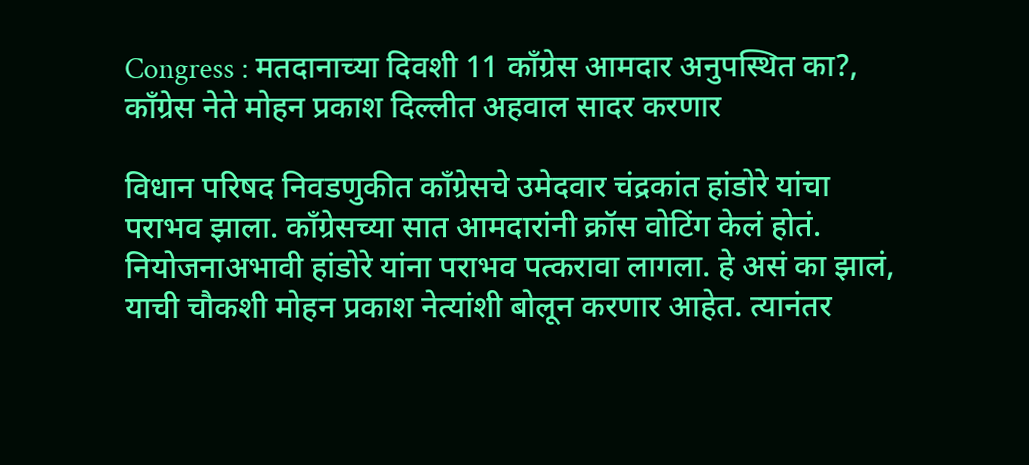Congress : मतदानाच्या दिवशी 11 काँग्रेस आमदार अनुपस्थित का?, काँग्रेस नेते मोहन प्रकाश दिल्लीत अहवाल सादर करणार

विधान परिषद निवडणुकीत काँग्रेसचे उमेदवार चंद्रकांत हांडोरे यांचा पराभव झाला. काँग्रेसच्या सात आमदारांनी क्रॉस वोटिंग केलं होतं. नियोजनाअभावी हांडोरे यांना पराभव पत्करावा लागला. हे असं का झालं, याची चौकशी मोहन प्रकाश नेत्यांशी बोलून करणार आहेत. त्यानंतर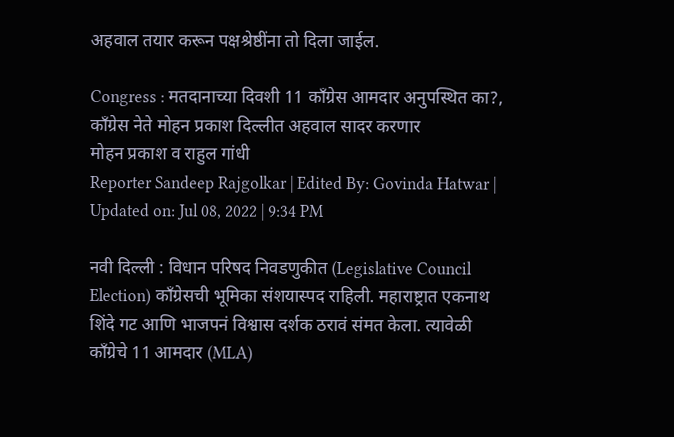अहवाल तयार करून पक्षश्रेष्ठींना तो दिला जाईल.

Congress : मतदानाच्या दिवशी 11 काँग्रेस आमदार अनुपस्थित का?, काँग्रेस नेते मोहन प्रकाश दिल्लीत अहवाल सादर करणार
मोहन प्रकाश व राहुल गांधी
Reporter Sandeep Rajgolkar | Edited By: Govinda Hatwar | Updated on: Jul 08, 2022 | 9:34 PM

नवी दिल्ली : विधान परिषद निवडणुकीत (Legislative Council Election) काँग्रेसची भूमिका संशयास्पद राहिली. महाराष्ट्रात एकनाथ शिंदे गट आणि भाजपनं विश्वास दर्शक ठरावं संमत केला. त्यावेळी काँग्रेचे 11 आमदार (MLA)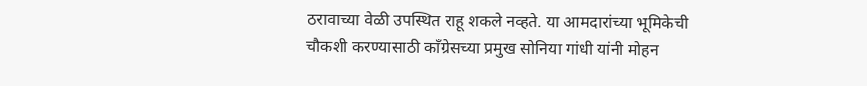ठरावाच्या वेळी उपस्थित राहू शकले नव्हते. या आमदारांच्या भूमिकेची चौकशी करण्यासाठी काँग्रेसच्या प्रमुख सोनिया गांधी यांनी मोहन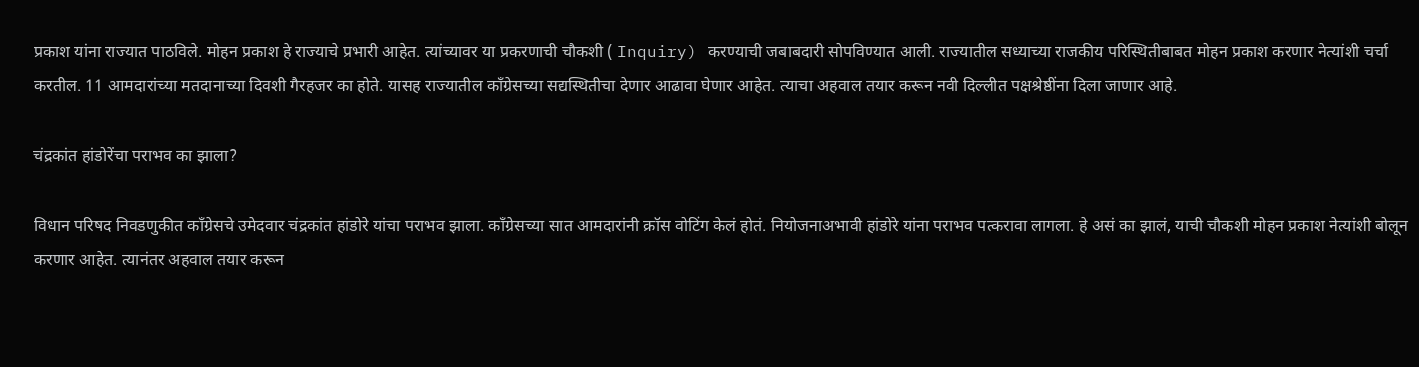प्रकाश यांना राज्यात पाठविले. मोहन प्रकाश हे राज्याचे प्रभारी आहेत. त्यांच्यावर या प्रकरणाची चौकशी ( Inquiry) करण्याची जबाबदारी सोपविण्यात आली. राज्यातील सध्याच्या राजकीय परिस्थितीबाबत मोहन प्रकाश करणार नेत्यांशी चर्चा करतील. 11 आमदारांच्या मतदानाच्या दिवशी गैरहजर का होते. यासह राज्यातील काँग्रेसच्या सद्यस्थितीचा देणार आढावा घेणार आहेत. त्याचा अहवाल तयार करून नवी दिल्लीत पक्षश्रेष्ठींना दिला जाणार आहे.

चंद्रकांत हांडोरेंचा पराभव का झाला?

विधान परिषद निवडणुकीत काँग्रेसचे उमेदवार चंद्रकांत हांडोरे यांचा पराभव झाला. काँग्रेसच्या सात आमदारांनी क्रॉस वोटिंग केलं होतं. नियोजनाअभावी हांडोरे यांना पराभव पत्करावा लागला. हे असं का झालं, याची चौकशी मोहन प्रकाश नेत्यांशी बोलून करणार आहेत. त्यानंतर अहवाल तयार करून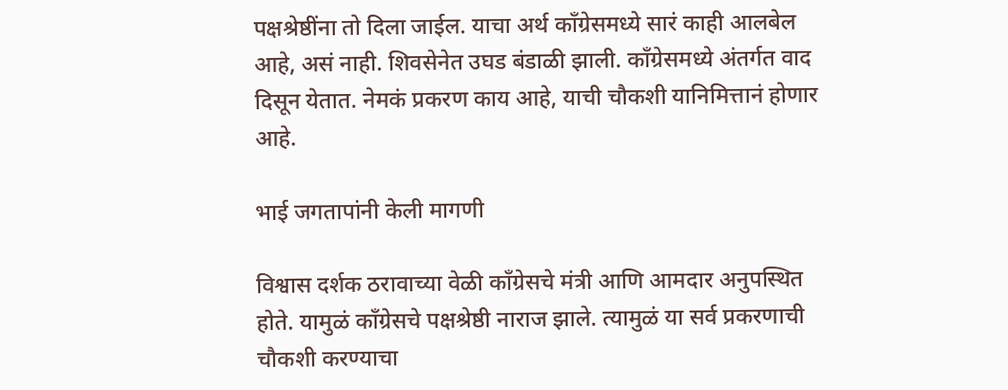पक्षश्रेष्ठींना तो दिला जाईल. याचा अर्थ काँग्रेसमध्ये सारं काही आलबेल आहे, असं नाही. शिवसेनेत उघड बंडाळी झाली. काँग्रेसमध्ये अंतर्गत वाद दिसून येतात. नेमकं प्रकरण काय आहे, याची चौकशी यानिमित्तानं होणार आहे.

भाई जगतापांनी केली मागणी

विश्वास दर्शक ठरावाच्या वेळी काँग्रेसचे मंत्री आणि आमदार अनुपस्थित होते. यामुळं काँग्रेसचे पक्षश्रेष्ठी नाराज झाले. त्यामुळं या सर्व प्रकरणाची चौकशी करण्याचा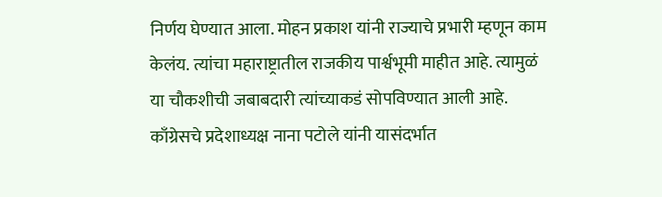निर्णय घेण्यात आला. मोहन प्रकाश यांनी राज्याचे प्रभारी म्हणून काम केलंय. त्यांचा महाराष्ट्रातील राजकीय पार्श्वभूमी माहीत आहे. त्यामुळं या चौकशीची जबाबदारी त्यांच्याकडं सोपविण्यात आली आहे. काँग्रेसचे प्रदेशाध्यक्ष नाना पटोले यांनी यासंदर्भात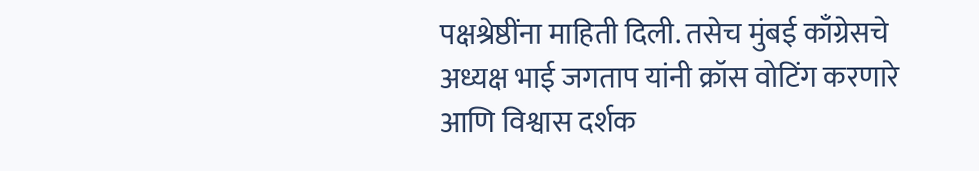पक्षश्रेष्ठींना माहिती दिली. तसेच मुंबई काँग्रेसचे अध्यक्ष भाई जगताप यांनी क्रॉस वोटिंग करणारे आणि विश्वास दर्शक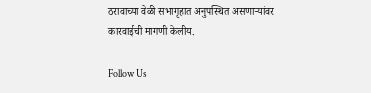ठरावाच्या वेळी सभागृहात अनुपस्थित असणाऱ्यांवर कारवाईची मागणी केलीय.

Follow Us